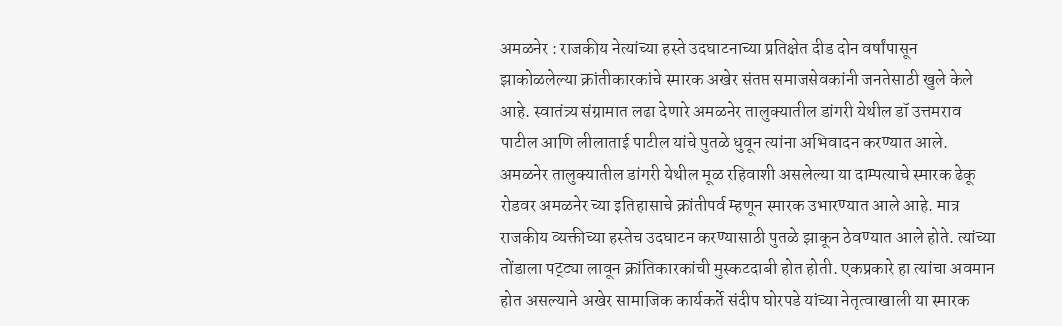अमळनेर : राजकीय नेत्यांच्या हस्ते उदघाटनाच्या प्रतिक्षेत दीड दोन वर्षांपासून झाकोळलेल्या क्रांतीकारकांचे स्मारक अखेर संतप्त समाजसेवकांनी जनतेसाठी खुले केले आहे. स्वातंत्र्य संग्रामात लढा देणारे अमळनेर तालुक्यातील डांगरी येथील डॉ उत्तमराव पाटील आणि लीलाताई पाटील यांचे पुतळे धुवून त्यांना अभिवादन करण्यात आले.
अमळनेर तालुक्यातील डांगरी येथील मूळ रहिवाशी असलेल्या या दाम्पत्याचे स्मारक ढेकू रोडवर अमळनेर च्या इतिहासाचे क्रांतीपर्व म्हणून स्मारक उभारण्यात आले आहे. मात्र राजकीय व्यक्तीच्या हस्तेच उदघाटन करण्यासाठी पुतळे झाकून ठेवण्यात आले होते. त्यांच्या तोंडाला पट्ट्या लावून क्रांतिकारकांची मुस्कटदाबी होत होती. एकप्रकारे हा त्यांचा अवमान होत असल्याने अखेर सामाजिक कार्यकर्ते संदीप घोरपडे यांच्या नेतृत्वाखाली या स्मारक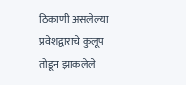ठिकाणी असलेल्या प्रवेशद्वाराचे कुलूप तोडून झाकलेले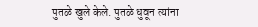पुतळे खुले केले. पुतळे धुवून त्यांना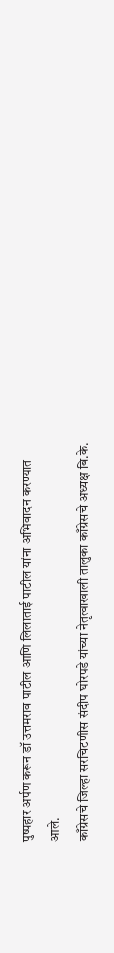पुष्पहार अर्पण करून डॉ उत्तमराव पाटील आणि लिलाताई पाटील यांना अभिवादन करण्यात आले.
काँग्रेसचे जिल्हा सरचिटणीस संदीप घोरपडे यांच्या नेतृत्वाखाली तालुका काँग्रेसचे अध्यक्ष बि.के.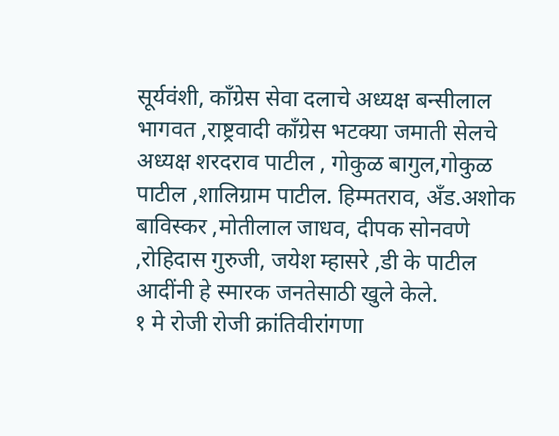सूर्यवंशी, काँग्रेस सेवा दलाचे अध्यक्ष बन्सीलाल भागवत ,राष्ट्रवादी काँग्रेस भटक्या जमाती सेलचे अध्यक्ष शरदराव पाटील , गोकुळ बागुल,गोकुळ पाटील ,शालिग्राम पाटील. हिम्मतराव, अँड.अशोक बाविस्कर ,मोतीलाल जाधव, दीपक सोनवणे ,रोहिदास गुरुजी, जयेश म्हासरे ,डी के पाटील आदींनी हे स्मारक जनतेसाठी खुले केले.
१ मे रोजी रोजी क्रांतिवीरांगणा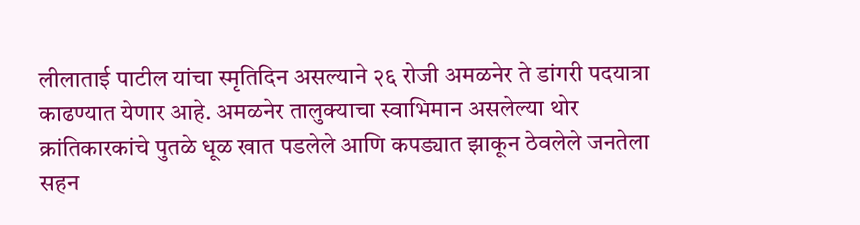लीलाताई पाटील यांचा स्मृतिदिन असल्याने २६ रोजी अमळनेर ते डांगरी पदयात्रा काढण्यात येणार आहे. अमळनेर तालुक्याचा स्वाभिमान असलेल्या थोर क्रांतिकारकांचे पुतळे धूळ खात पडलेले आणि कपड्यात झाकून ठेवलेले जनतेला सहन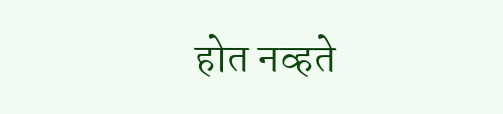होत नव्हते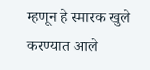म्हणून हे स्मारक खुले करण्यात आले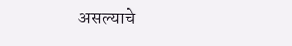असल्याचे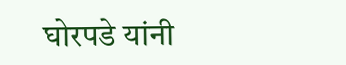घोरपडे यांनी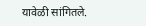यावेळी सांगितले.